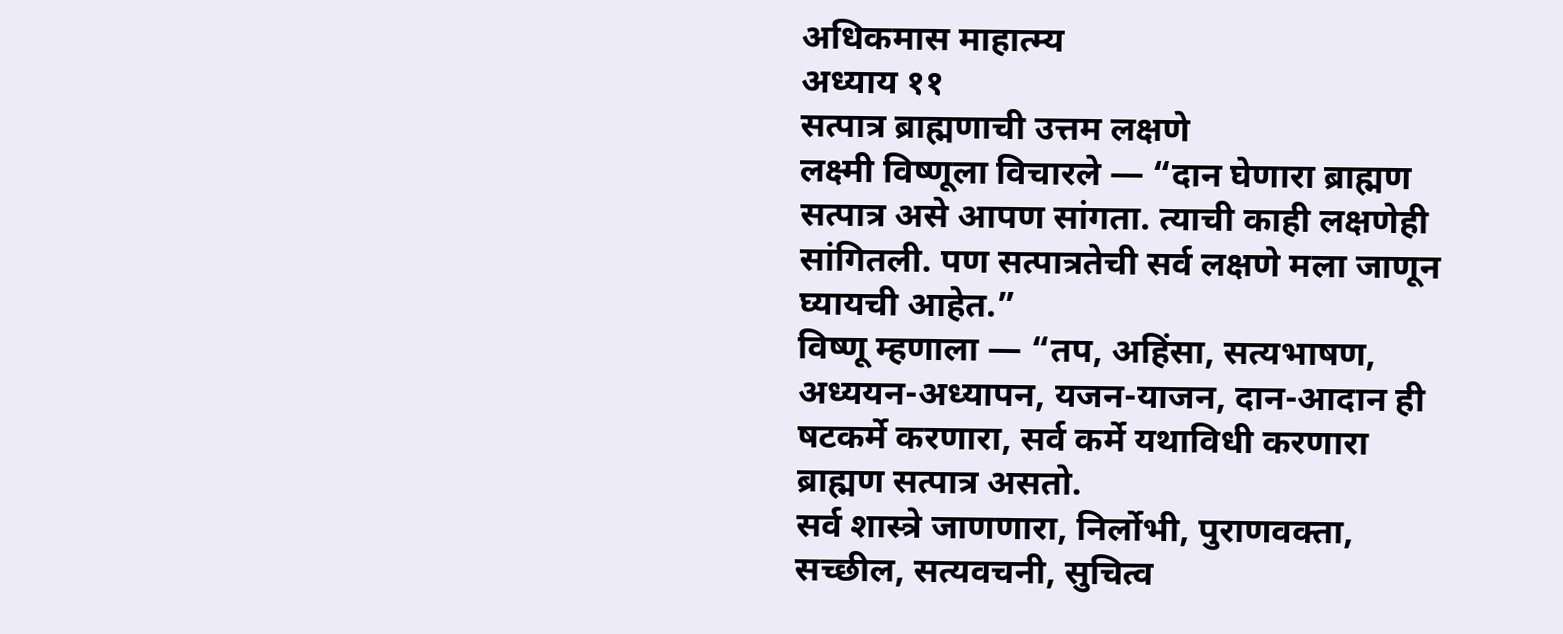अधिकमास माहात्म्य
अध्याय ११
सत्पात्र ब्राह्मणाची उत्तम लक्षणे
लक्ष्मी विष्णूला विचारले — “दान घेणारा ब्राह्मण सत्पात्र असे आपण सांगता. त्याची काही लक्षणेही सांगितली. पण सत्पात्रतेची सर्व लक्षणे मला जाणून घ्यायची आहेत.”
विष्णू म्हणाला — “तप, अहिंसा, सत्यभाषण, अध्ययन-अध्यापन, यजन-याजन, दान-आदान ही षटकर्मे करणारा, सर्व कर्मे यथाविधी करणारा ब्राह्मण सत्पात्र असतो.
सर्व शास्त्रे जाणणारा, निर्लोभी, पुराणवक्ता, सच्छील, सत्यवचनी, सुचित्व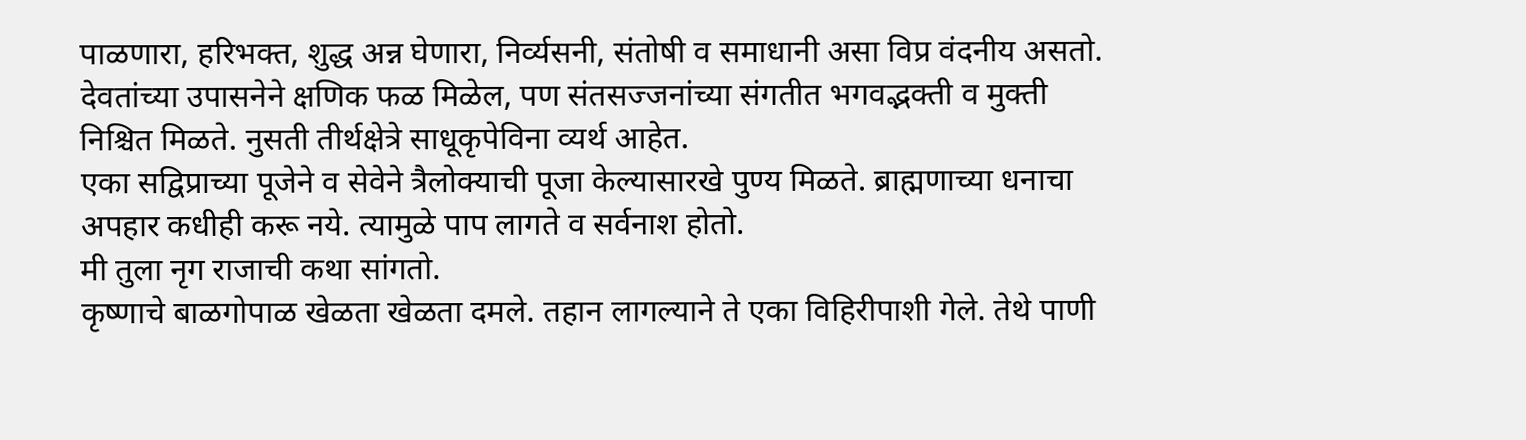पाळणारा, हरिभक्त, शुद्ध अन्न घेणारा, निर्व्यसनी, संतोषी व समाधानी असा विप्र वंदनीय असतो.
देवतांच्या उपासनेने क्षणिक फळ मिळेल, पण संतसज्जनांच्या संगतीत भगवद्भक्ती व मुक्ती निश्चित मिळते. नुसती तीर्थक्षेत्रे साधूकृपेविना व्यर्थ आहेत.
एका सद्विप्राच्या पूजेने व सेवेने त्रैलोक्याची पूजा केल्यासारखे पुण्य मिळते. ब्राह्मणाच्या धनाचा अपहार कधीही करू नये. त्यामुळे पाप लागते व सर्वनाश होतो.
मी तुला नृग राजाची कथा सांगतो.
कृष्णाचे बाळगोपाळ खेळता खेळता दमले. तहान लागल्याने ते एका विहिरीपाशी गेले. तेथे पाणी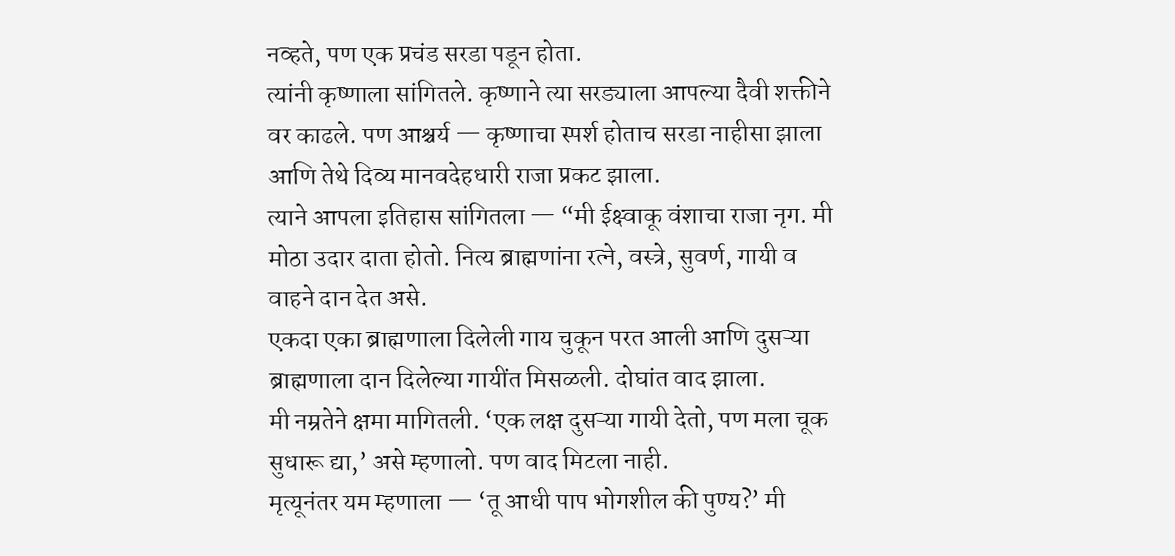नव्हते, पण एक प्रचंड सरडा पडून होता.
त्यांनी कृष्णाला सांगितले. कृष्णाने त्या सरड्याला आपल्या दैवी शक्तीने वर काढले. पण आश्चर्य — कृष्णाचा स्पर्श होताच सरडा नाहीसा झाला आणि तेथे दिव्य मानवदेहधारी राजा प्रकट झाला.
त्याने आपला इतिहास सांगितला — “मी ईक्ष्वाकू वंशाचा राजा नृग. मी मोठा उदार दाता होतो. नित्य ब्राह्मणांना रत्ने, वस्त्रे, सुवर्ण, गायी व वाहने दान देत असे.
एकदा एका ब्राह्मणाला दिलेली गाय चुकून परत आली आणि दुसऱ्या ब्राह्मणाला दान दिलेल्या गायींत मिसळली. दोघांत वाद झाला.
मी नम्रतेने क्षमा मागितली. ‘एक लक्ष दुसऱ्या गायी देतो, पण मला चूक सुधारू द्या,’ असे म्हणालो. पण वाद मिटला नाही.
मृत्यूनंतर यम म्हणाला — ‘तू आधी पाप भोगशील की पुण्य?’ मी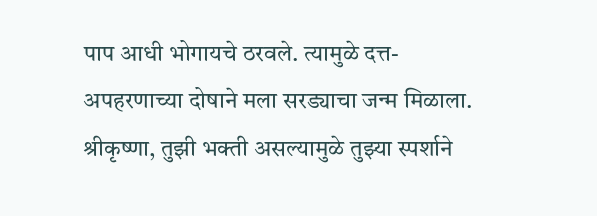पाप आधी भोगायचे ठरवले. त्यामुळे दत्त-अपहरणाच्या दोषाने मला सरड्याचा जन्म मिळाला.
श्रीकृष्णा, तुझी भक्ती असल्यामुळे तुझ्या स्पर्शाने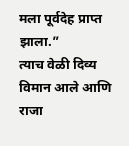मला पूर्वदेह प्राप्त झाला.”
त्याच वेळी दिव्य विमान आले आणि राजा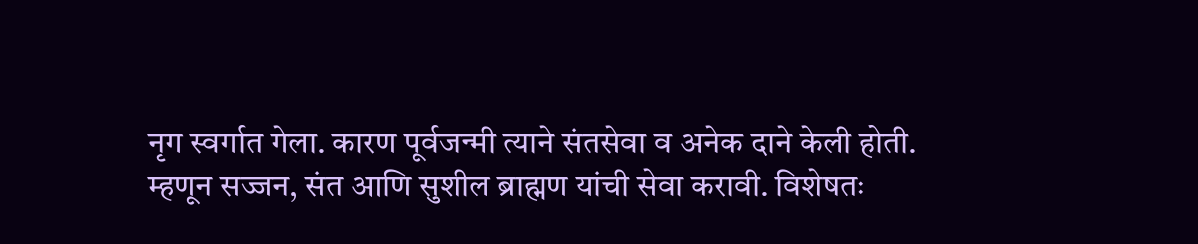नृग स्वर्गात गेला. कारण पूर्वजन्मी त्याने संतसेवा व अनेक दाने केली होती.
म्हणून सज्जन, संत आणि सुशील ब्राह्मण यांची सेवा करावी. विशेषतः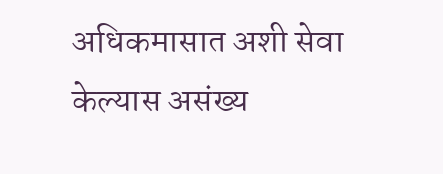अधिकमासात अशी सेवा केल्यास असंख्य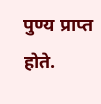पुण्य प्राप्त होते.